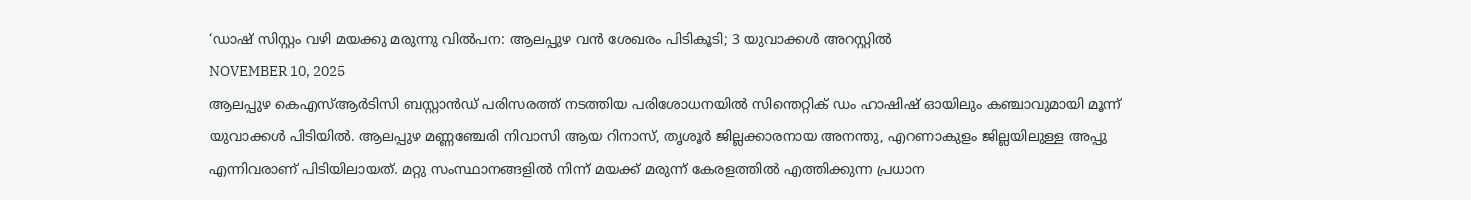‘ഡാഷ് സിസ്റ്റം വഴി മയക്കു മരുന്നു വിൽപന: ആലപ്പുഴ വൻ ശേഖരം പിടികൂടി; 3 യുവാക്കൾ അറസ്റ്റിൽ
NOVEMBER 10, 2025
ആലപ്പുഴ കെഎസ്ആർടിസി ബസ്റ്റാൻഡ് പരിസരത്ത് നടത്തിയ പരിശോധനയിൽ സിന്തെറ്റിക് ഡം ഹാഷിഷ് ഓയിലും കഞ്ചാവുമായി മൂന്ന് യുവാക്കൾ പിടിയിൽ. ആലപ്പുഴ മണ്ണഞ്ചേരി നിവാസി ആയ റിനാസ്, തൃശൂർ ജില്ലക്കാരനായ അനന്തു, എറണാകുളം ജില്ലയിലുള്ള അപ്പു എന്നിവരാണ് പിടിയിലായത്. മറ്റു സംസ്ഥാനങ്ങളിൽ നിന്ന് മയക്ക് മരുന്ന് കേരളത്തിൽ എത്തിക്കുന്ന പ്രധാന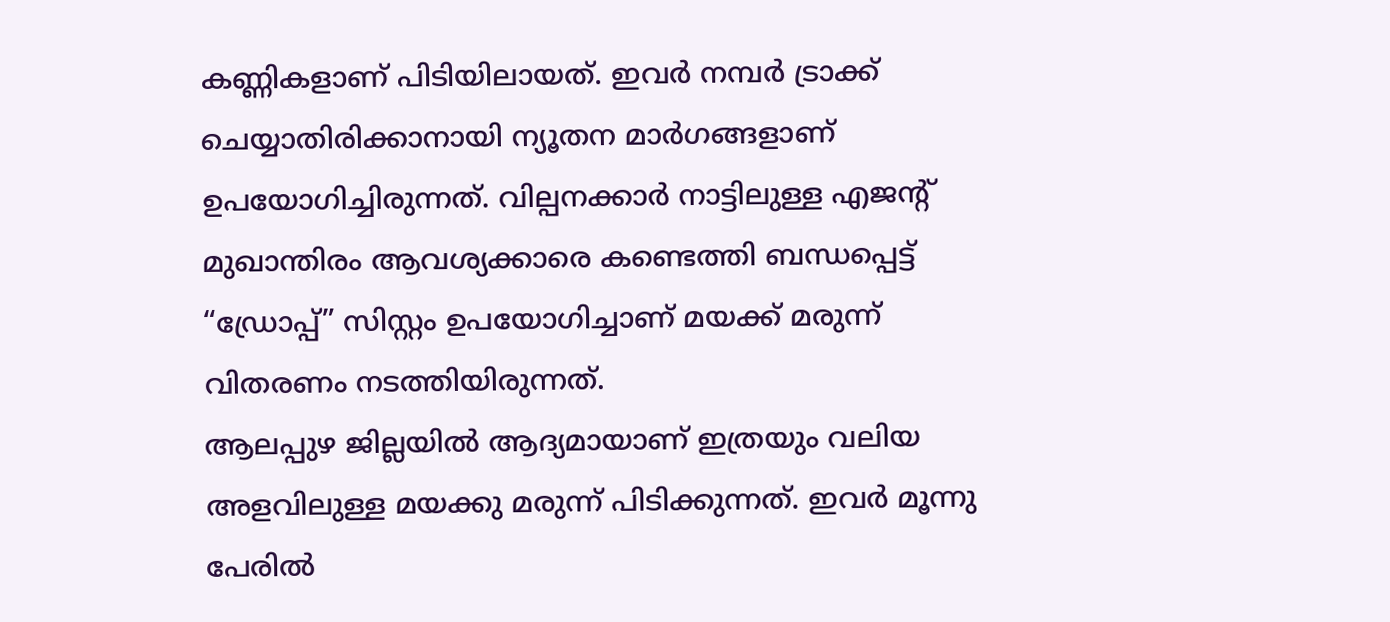കണ്ണികളാണ് പിടിയിലായത്. ഇവർ നമ്പർ ട്രാക്ക് ചെയ്യാതിരിക്കാനായി ന്യൂതന മാർഗങ്ങളാണ് ഉപയോഗിച്ചിരുന്നത്. വില്പനക്കാർ നാട്ടിലുള്ള എജന്റ് മുഖാന്തിരം ആവശ്യക്കാരെ കണ്ടെത്തി ബന്ധപ്പെട്ട് “ഡ്രോപ്പ്” സിസ്റ്റം ഉപയോഗിച്ചാണ് മയക്ക് മരുന്ന് വിതരണം നടത്തിയിരുന്നത്.
ആലപ്പുഴ ജില്ലയിൽ ആദ്യമായാണ് ഇത്രയും വലിയ അളവിലുള്ള മയക്കു മരുന്ന് പിടിക്കുന്നത്. ഇവർ മൂന്നു പേരിൽ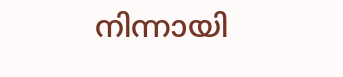നിന്നായി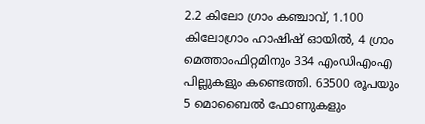2.2 കിലോ ഗ്രാം കഞ്ചാവ്, 1.100 കിലോഗ്രാം ഹാഷിഷ് ഓയിൽ, 4 ഗ്രാം മെത്താംഫിറ്റമിനും 334 എംഡിഎംഎ പില്ലുകളും കണ്ടെത്തി. 63500 രൂപയും 5 മൊബൈൽ ഫോണുകളും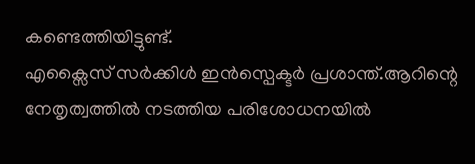കണ്ടെത്തിയിട്ടുണ്ട്.
എക്സൈസ് സർക്കിൾ ഇൻസ്പെക്ടർ പ്രശാന്ത്.ആറിന്റെ നേതൃത്വത്തിൽ നടത്തിയ പരിശോധനയിൽ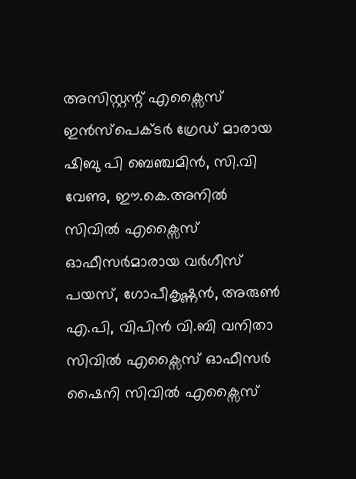അസിസ്റ്റന്റ് എക്സൈസ് ഇൻസ്പെക്ടർ ഗ്രേഡ് മാരായ ഷിബു പി ബെഞ്ചമിൻ, സി.വി വേണു, ഈ.കെ.അനിൽ സിവിൽ എക്സൈസ് ഓഫീസർമാരായ വർഗീസ് പയസ്, ഗോപീകൃഷ്ണൻ, അരുൺ എ.പി, വിപിൻ വി.ബി വനിതാ സിവിൽ എക്സൈസ് ഓഫീസർ ഷൈനി സിവിൽ എക്സൈസ്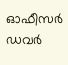ഓഫീസർ ഡവർ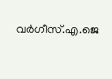വർഗീസ്.എ.ജെ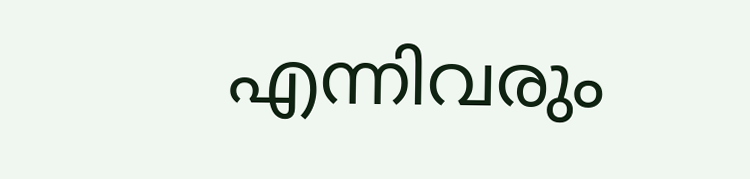എന്നിവരും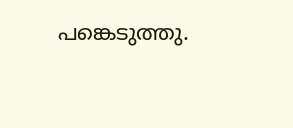പങ്കെടുത്തു.